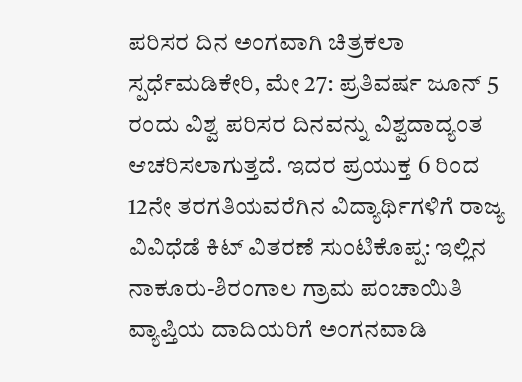ಪರಿಸರ ದಿನ ಅಂಗವಾಗಿ ಚಿತ್ರಕಲಾ ಸ್ಪರ್ಧೆಮಡಿಕೇರಿ, ಮೇ 27: ಪ್ರತಿವರ್ಷ ಜೂನ್ 5 ರಂದು ವಿಶ್ವ ಪರಿಸರ ದಿನವನ್ನು ವಿಶ್ವದಾದ್ಯಂತ ಆಚರಿಸಲಾಗುತ್ತದೆ. ಇದರ ಪ್ರಯುಕ್ತ 6 ರಿಂದ 12ನೇ ತರಗತಿಯವರೆಗಿನ ವಿದ್ಯಾರ್ಥಿಗಳಿಗೆ ರಾಜ್ಯ
ವಿವಿಧೆಡೆ ಕಿಟ್ ವಿತರಣೆ ಸುಂಟಿಕೊಪ್ಪ: ಇಲ್ಲಿನ ನಾಕೂರು-ಶಿರಂಗಾಲ ಗ್ರಾಮ ಪಂಚಾಯಿತಿ ವ್ಯಾಪ್ತಿಯ ದಾದಿಯರಿಗೆ ಅಂಗನವಾಡಿ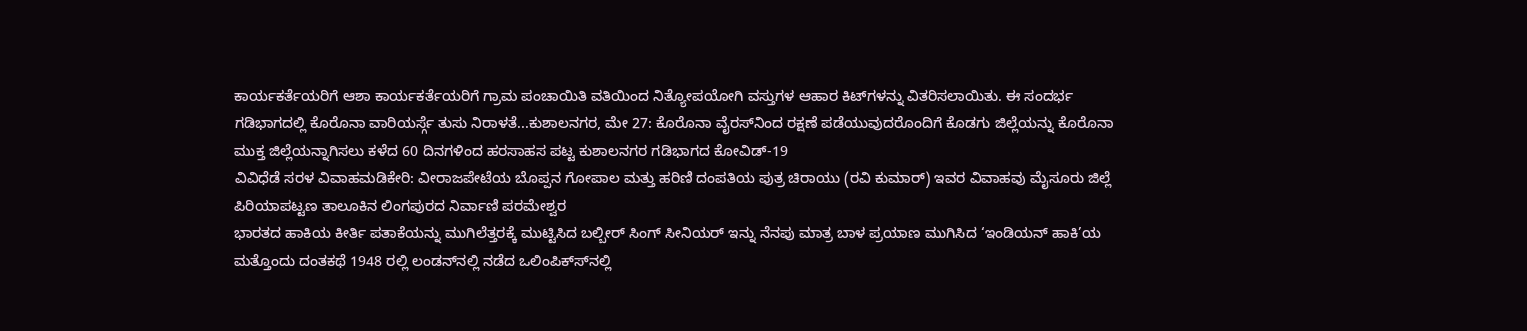ಕಾರ್ಯಕರ್ತೆಯರಿಗೆ ಆಶಾ ಕಾರ್ಯಕರ್ತೆಯರಿಗೆ ಗ್ರಾಮ ಪಂಚಾಯಿತಿ ವತಿಯಿಂದ ನಿತ್ಯೋಪಯೋಗಿ ವಸ್ತುಗಳ ಆಹಾರ ಕಿಟ್‍ಗಳನ್ನು ವಿತರಿಸಲಾಯಿತು. ಈ ಸಂದರ್ಭ
ಗಡಿಭಾಗದಲ್ಲಿ ಕೊರೊನಾ ವಾರಿಯರ್ಸ್ಗೆ ತುಸು ನಿರಾಳತೆ...ಕುಶಾಲನಗರ, ಮೇ 27: ಕೊರೊನಾ ವೈರಸ್‍ನಿಂದ ರಕ್ಷಣೆ ಪಡೆಯುವುದರೊಂದಿಗೆ ಕೊಡಗು ಜಿಲ್ಲೆಯನ್ನು ಕೊರೊನಾ ಮುಕ್ತ ಜಿಲ್ಲೆಯನ್ನಾಗಿಸಲು ಕಳೆದ 60 ದಿನಗಳಿಂದ ಹರಸಾಹಸ ಪಟ್ಟ ಕುಶಾಲನಗರ ಗಡಿಭಾಗದ ಕೋವಿಡ್-19
ವಿವಿಧೆಡೆ ಸರಳ ವಿವಾಹಮಡಿಕೇರಿ: ವೀರಾಜಪೇಟೆಯ ಬೊಪ್ಪನ ಗೋಪಾಲ ಮತ್ತು ಹರಿಣಿ ದಂಪತಿಯ ಪುತ್ರ ಚಿರಾಯು (ರವಿ ಕುಮಾರ್) ಇವರ ವಿವಾಹವು ಮೈಸೂರು ಜಿಲ್ಲೆ ಪಿರಿಯಾಪಟ್ಟಣ ತಾಲೂಕಿನ ಲಿಂಗಪುರದ ನಿರ್ವಾಣಿ ಪರಮೇಶ್ವರ
ಭಾರತದ ಹಾಕಿಯ ಕೀರ್ತಿ ಪತಾಕೆಯನ್ನು ಮುಗಿಲೆತ್ತರಕ್ಕೆ ಮುಟ್ಟಿಸಿದ ಬಲ್ಬೀರ್ ಸಿಂಗ್ ಸೀನಿಯರ್ ಇನ್ನು ನೆನಪು ಮಾತ್ರ ಬಾಳ ಪ್ರಯಾಣ ಮುಗಿಸಿದ ‘ಇಂಡಿಯನ್ ಹಾಕಿ’ಯ ಮತ್ತೊಂದು ದಂತಕಥೆ 1948 ರಲ್ಲಿ ಲಂಡನ್‍ನಲ್ಲಿ ನಡೆದ ಒಲಿಂಪಿಕ್ಸ್‍ನಲ್ಲಿ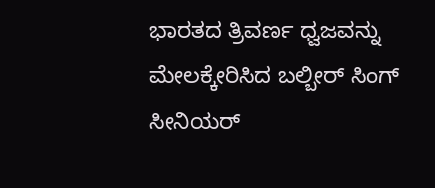ಭಾರತದ ತ್ರಿವರ್ಣ ಧ್ವಜವನ್ನು ಮೇಲಕ್ಕೇರಿಸಿದ ಬಲ್ಬೀರ್ ಸಿಂಗ್ ಸೀನಿಯರ್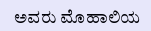ಅವರು ಮೊಹಾಲಿಯ